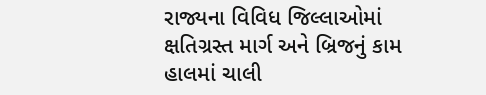રાજ્યના વિવિધ જિલ્લાઓમાં ક્ષતિગ્રસ્ત માર્ગ અને બ્રિજનું કામ હાલમાં ચાલી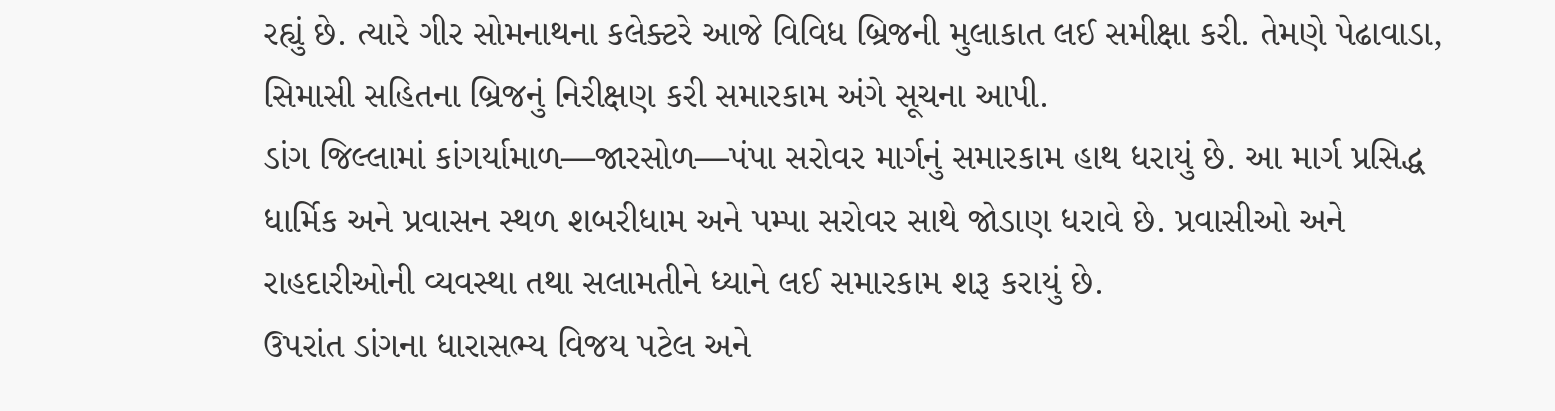રહ્યું છે. ત્યારે ગીર સોમનાથના કલેક્ટરે આજે વિવિધ બ્રિજની મુલાકાત લઈ સમીક્ષા કરી. તેમણે પેઢાવાડા, સિમાસી સહિતના બ્રિજનું નિરીક્ષણ કરી સમારકામ અંગે સૂચના આપી.
ડાંગ જિલ્લામાં કાંગર્યામાળ—જારસોળ—પંપા સરોવર માર્ગનું સમારકામ હાથ ધરાયું છે. આ માર્ગ પ્રસિદ્ધ ધાર્મિક અને પ્રવાસન સ્થળ શબરીધામ અને પમ્પા સરોવર સાથે જોડાણ ધરાવે છે. પ્રવાસીઓ અને રાહદારીઓની વ્યવસ્થા તથા સલામતીને ધ્યાને લઈ સમારકામ શરૂ કરાયું છે.
ઉપરાંત ડાંગના ધારાસભ્ય વિજય પટેલ અને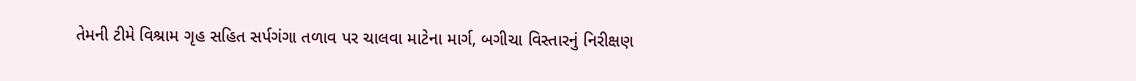તેમની ટીમે વિશ્રામ ગૃહ સહિત સર્પગંગા તળાવ પર ચાલવા માટેના માર્ગ, બગીચા વિસ્તારનું નિરીક્ષણ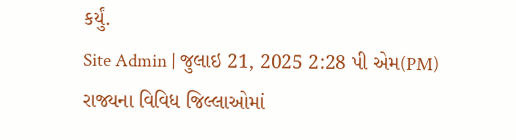કર્યું.
Site Admin | જુલાઇ 21, 2025 2:28 પી એમ(PM)
રાજ્યના વિવિધ જિલ્લાઓમાં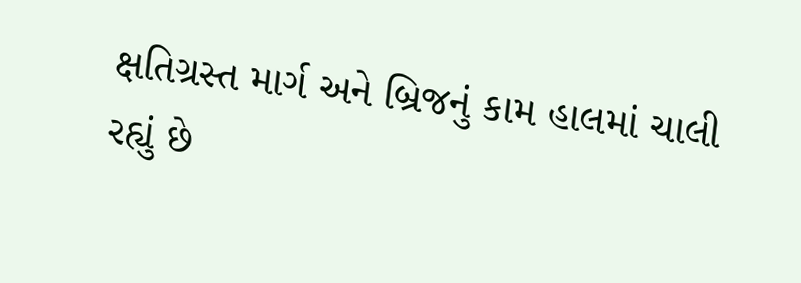ક્ષતિગ્રસ્ત માર્ગ અને બ્રિજનું કામ હાલમાં ચાલી રહ્યું છે